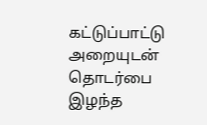கட்டுப்பாட்டு அறையுடன் தொடர்பை இழந்த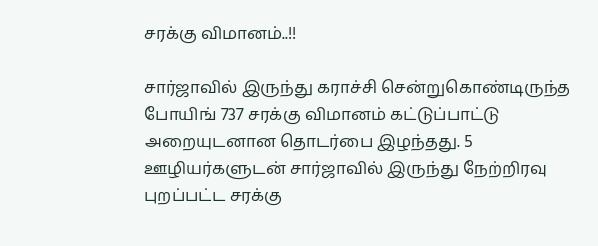சரக்கு விமானம்..!!

சார்ஜாவில் இருந்து கராச்சி சென்றுகொண்டிருந்த போயிங் 737 சரக்கு விமானம் கட்டுப்பாட்டு அறையுடனான தொடர்பை இழந்தது. 5 ஊழியர்களுடன் சார்ஜாவில் இருந்து நேற்றிரவு புறப்பட்ட சரக்கு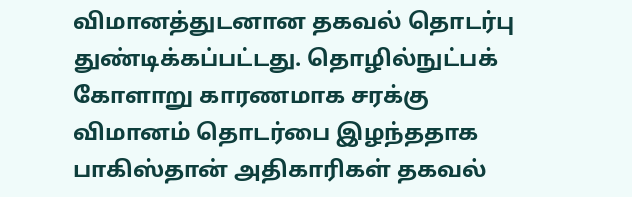விமானத்துடனான தகவல் தொடர்பு துண்டிக்கப்பட்டது. தொழில்நுட்பக் கோளாறு காரணமாக சரக்கு விமானம் தொடர்பை இழந்ததாக பாகிஸ்தான் அதிகாரிகள் தகவல்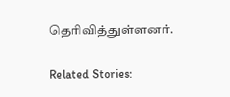தெரிவித்துள்ளனர்.

Related Stories: